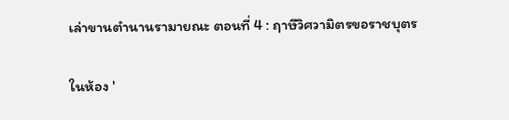เล่าขานตำนานรามายณะ ตอนที่ 4 : ฤาษีวิศวามิตรขอราชบุตร

ในห้อง '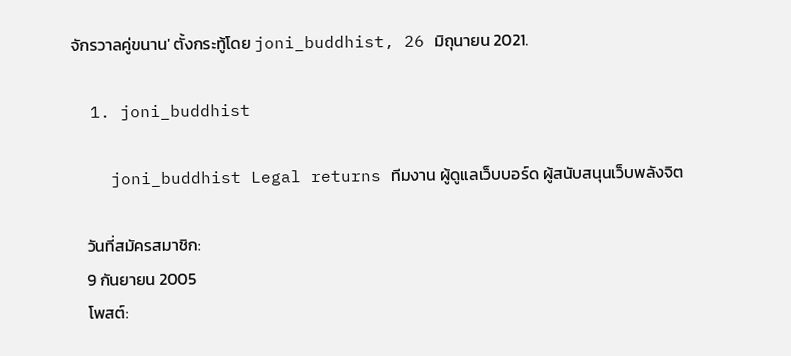จักรวาลคู่ขนาน' ตั้งกระทู้โดย joni_buddhist, 26 มิถุนายน 2021.

  1. joni_buddhist

    joni_buddhist Legal returns ทีมงาน ผู้ดูแลเว็บบอร์ด ผู้สนับสนุนเว็บพลังจิต

    วันที่สมัครสมาชิก:
    9 กันยายน 2005
    โพสต์: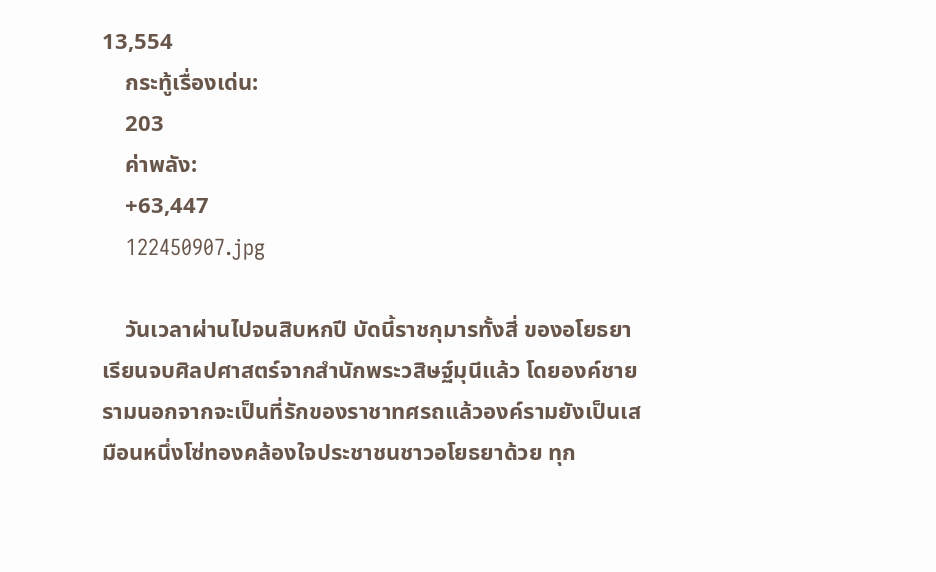13,554
    กระทู้เรื่องเด่น:
    203
    ค่าพลัง:
    +63,447
    122450907.jpg

    วันเวลาผ่านไปจนสิบหกปี บัดนี้ราชกุมารทั้งสี่ ของอโยธยาเรียนจบศิลปศาสตร์จากสำนักพระวสิษฐ์มุนีแล้ว โดยองค์ชายรามนอกจากจะเป็นที่รักของราชาทศรถแล้วองค์รามยังเป็นเสมือนหนึ่งโซ่ทองคล้องใจประชาชนชาวอโยธยาด้วย ทุก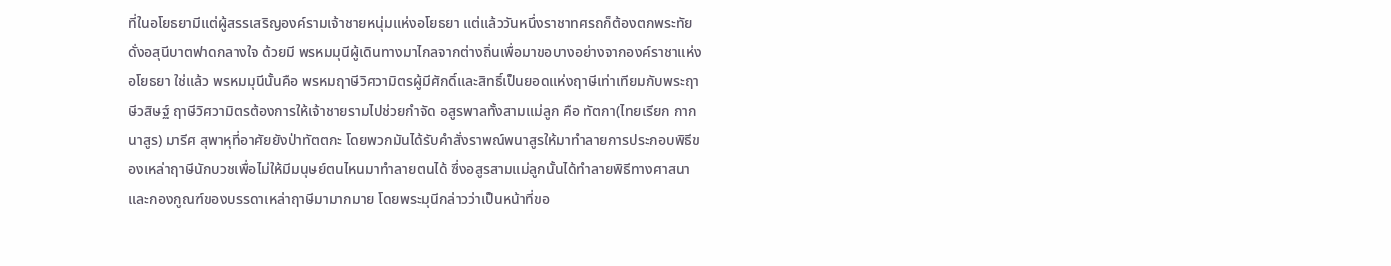ที่ในอโยธยามีแต่ผู้สรรเสริญองค์รามเจ้าชายหนุ่มแห่งอโยธยา แต่แล้ววันหนึ่งราชาทศรถก็ต้องตกพระทัยดั่งอสุนีบาตฟาดกลางใจ ด้วยมี พรหมมุนีผู้เดินทางมาไกลจากต่างถิ่นเพื่อมาขอบางอย่างจากองค์ราชาแห่งอโยธยา ใช่แล้ว พรหมมุนีนั้นคือ พรหมฤาษีวิศวามิตรผู้มีศักดิ์และสิทธิ์เป็นยอดแห่งฤาษีเท่าเทียมกับพระฤาษีวสิษฐ์ ฤาษีวิศวามิตรต้องการให้เจ้าชายรามไปช่วยกำจัด อสูรพาลทั้งสามแม่ลูก คือ ทัตกา(ไทยเรียก กากนาสูร) มารีศ สุพาหุที่อาศัยยังป่าทัตตกะ โดยพวกมันได้รับคำสั่งราพณ์พนาสูรให้มาทำลายการประกอบพิธีของเหล่าฤาษีนักบวชเพื่อไม่ให้มีมนุษย์ตนไหนมาทำลายตนได้ ซึ่งอสูรสามแม่ลูกนั้นได้ทำลายพิธีทางศาสนาและกองกูณฑ์ของบรรดาเหล่าฤาษีมามากมาย โดยพระมุนีกล่าวว่าเป็นหน้าที่ขอ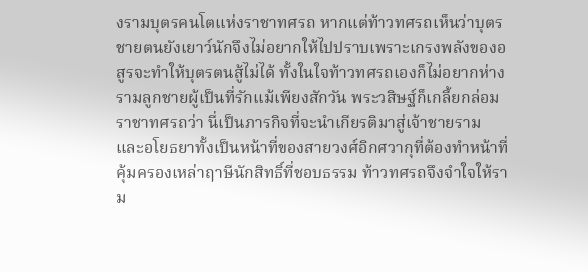งรามบุตรคนโตแห่งราชาทศรถ หากแต่ท้าวทศรถเห็นว่าบุตรชายตนยังเยาว์นักจึงไม่อยากให้ไปปราบเพราะเกรงพลังของอสูรจะทำให้บุตรตนสู้ไม่ได้ ทั้งในใจท้าวทศรถเองก็ไม่อยากห่างรามลูกชายผู้เป็นที่รักแม้เพียงสักวัน พระวสิษฐ์ก็เกลี้ยกล่อมราชาทศรถว่า นี่เป็นภารกิจที่จะนำเกียรติมาสู่เจ้าชายราม และอโยธยาทั้งเป็นหน้าที่ของสายวงศ์อิกศวากุที่ต้องทำหน้าที่คุ้มครองเหล่าฤาษีนักสิทธิ์ที่ชอบธรรม ท้าวทศรถจึงจำใจให้ราม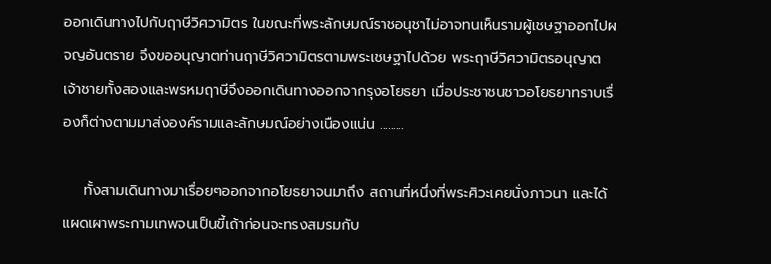ออกเดินทางไปกับฤาษีวิศวามิตร ในขณะที่พระลักษมณ์ราชอนุชาไม่อาจทนเห็นรามผู้เชษฐาออกไปผจญอันตราย จึงขออนุญาตท่านฤาษีวิศวามิตรตามพระเชษฐาไปด้วย พระฤาษีวิศวามิตรอนุญาต เจ้าชายทั้งสองและพรหมฤาษีจึงออกเดินทางออกจากรุงอโยธยา เมื่อประชาชนชาวอโยธยาทราบเรื่องก็ต่างตามมาส่งองค์รามและลักษมณ์อย่างเนืองแน่น .........

    ทั้งสามเดินทางมาเรื่อยๆออกจากอโยธยาจนมาถึง สถานที่หนึ่งที่พระศิวะเคยนั่งภาวนา และได้แผดเผาพระกามเทพจนเป็นขี้เถ้าก่อนจะทรงสมรมกับ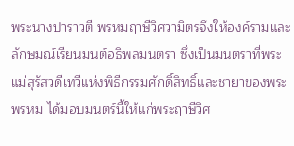พระนางปาราวตี พรหมฤาษีวิศวามิตรจึงให้องค์รามและลักษมณ์เรียนมนต์อธิพลมนตรา ซึ่งเป็นมนตราที่พระแม่สุรัสวดีเทวีแห่งพิธีกรรมศักดิ์สิทธิ์และชายาของพระพรหม ได้มอบมนตร์นี้ให้แก่พระฤาษีวิศ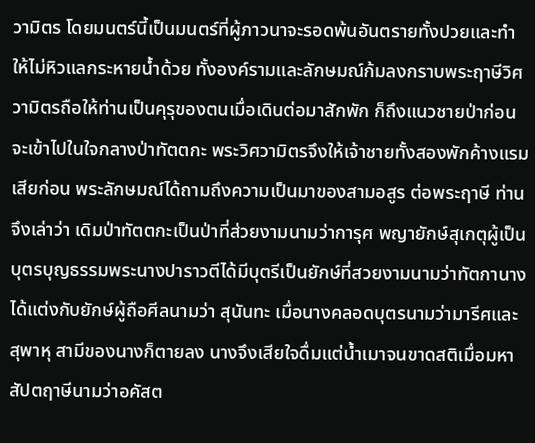วามิตร โดยมนตร์นี้เป็นมนตร์ที่ผู้ภาวนาจะรอดพ้นอันตรายทั้งปวยและทำให้ไม่หิวแลกระหายน้ำด้วย ทั้งองค์รามและลักษมณ์ก้มลงกราบพระฤาษีวิศวามิตรถือให้ท่านเป็นคุรุของตนเมื่อเดินต่อมาสักพัก ก็ถึงแนวชายป่าก่อนจะเข้าไปในใจกลางป่าทัตตกะ พระวิศวามิตรจึงให้เจ้าชายทั้งสองพักค้างแรมเสียก่อน พระลักษมณ์ได้ถามถึงความเป็นมาของสามอสูร ต่อพระฤาษี ท่านจึงเล่าว่า เดิมป่าทัตตกะเป็นป่าที่ส่วยงามนามว่าการุศ พญายักษ์สุเกตุผู้เป็นบุตรบุญธรรมพระนางปาราวตีได้มีบุตรีเป็นยักษ์ที่สวยงามนามว่าทัตกานางได้แต่งกับยักษ์ผู้ถือศีลนามว่า สุนันทะ เมื่อนางคลอดบุตรนามว่ามารีศและสุพาหุ สามีของนางก็ตายลง นางจึงเสียใจดื่มแต่น้ำเมาจนขาดสติเมื่อมหาสัปตฤาษีนามว่าอคัสต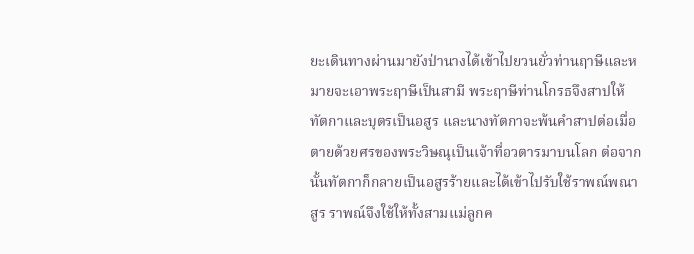ยะเดินทางผ่านมายังป่านางได้เข้าไปยวนยั่วท่านฤาษีและหมายจะเอาพระฤาษีเป็นสามี พระฤาษีท่านโกรธจึงสาปให้ทัตกาและบุตรเป็นอสูร และนางทัตกาจะพ้นคำสาปต่อเมื่อตายด้วยศรของพระวิษณุเป็นเจ้าที่อวตารมาบนโลก ต่อจากนั้นทัตกาก็กลายเป็นอสูรร้ายและได้เข้าไปรับใช้ราพณ์พณาสูร ราพณ์จึงใช้ให้ทั้งสามแม่ลูกค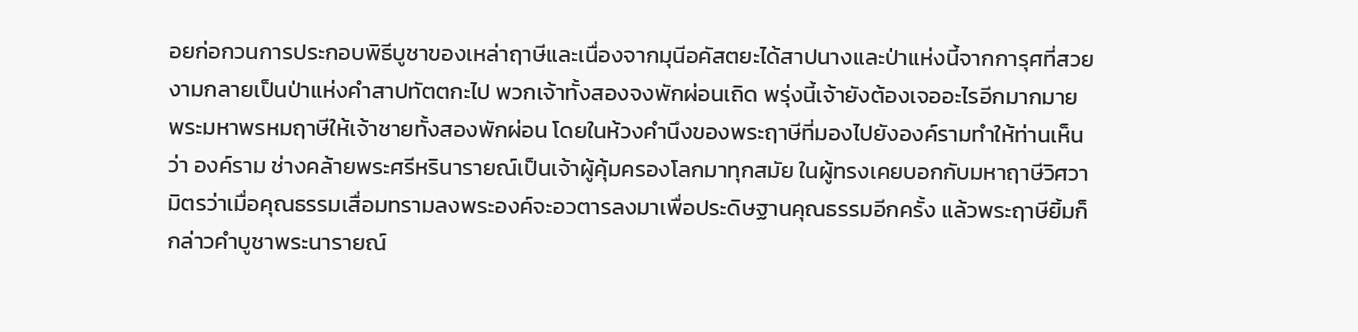อยก่อกวนการประกอบพิธีบูชาของเหล่าฤาษีและเนื่องจากมุนีอคัสตยะได้สาปนางและป่าแห่งนี้จากการุศที่สวยงามกลายเป็นป่าแห่งคำสาปทัตตกะไป พวกเจ้าทั้งสองจงพักผ่อนเถิด พรุ่งนี้เจ้ายังต้องเจออะไรอีกมากมาย พระมหาพรหมฤาษีให้เจ้าชายทั้งสองพักผ่อน โดยในห้วงคำนึงของพระฤาษีที่มองไปยังองค์รามทำให้ท่านเห็นว่า องค์ราม ช่างคล้ายพระศรีหรินารายณ์เป็นเจ้าผู้คุ้มครองโลกมาทุกสมัย ในผู้ทรงเคยบอกกับมหาฤาษีวิศวามิตรว่าเมื่อคุณธรรมเสื่อมทรามลงพระองค์จะอวตารลงมาเพื่อประดิษฐานคุณธรรมอีกครั้ง แล้วพระฤาษียิ้มก็กล่าวคำบูชาพระนารายณ์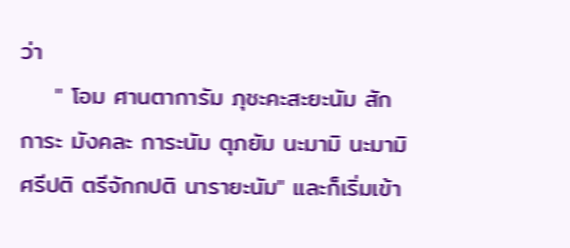ว่า
    " โอม ศานตาการัม ภุชะคะสะยะนัม สักการะ มังคละ การะนัม ตุภยัม นะมามิ นะมามิ ศรีปติ ตรีจักกปติ นารายะนัม" และก็เริ่มเข้า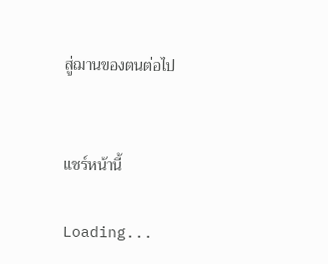สู่ฌานของตนต่อไป


แชร์หน้านี้

Loading...